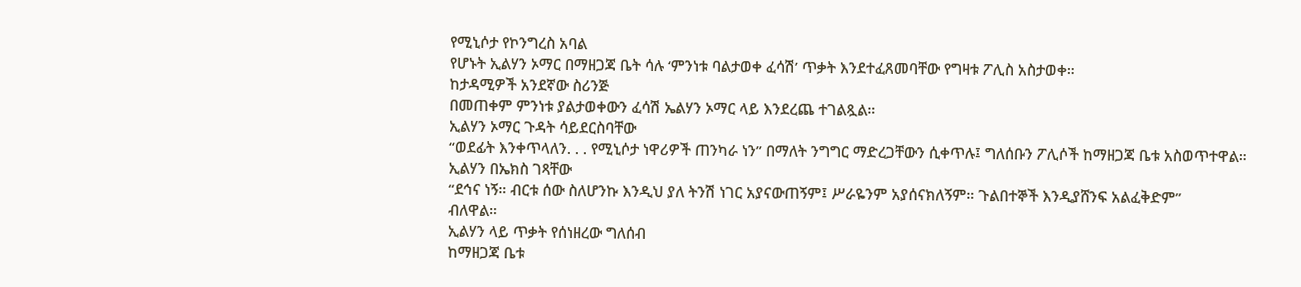የሚኒሶታ የኮንግረስ አባል
የሆኑት ኢልሃን ኦማር በማዘጋጃ ቤት ሳሉ ‘ምንነቱ ባልታወቀ ፈሳሽ’ ጥቃት እንደተፈጸመባቸው የግዛቱ ፖሊስ አስታወቀ።
ከታዳሚዎች አንደኛው ስሪንጅ
በመጠቀም ምንነቱ ያልታወቀውን ፈሳሽ ኤልሃን ኦማር ላይ እንደረጨ ተገልጿል።
ኢልሃን ኦማር ጉዳት ሳይደርስባቸው
“ወደፊት እንቀጥላለን. . . የሚኒሶታ ነዋሪዎች ጠንካራ ነን” በማለት ንግግር ማድረጋቸውን ሲቀጥሉ፤ ግለሰቡን ፖሊሶች ከማዘጋጃ ቤቱ አስወጥተዋል።
ኢልሃን በኤክስ ገጻቸው
“ደኅና ነኝ። ብርቱ ሰው ስለሆንኩ እንዲህ ያለ ትንሽ ነገር አያናውጠኝም፤ ሥራዬንም አያሰናክለኝም። ጉልበተኞች እንዲያሸንፍ አልፈቅድም”
ብለዋል።
ኢልሃን ላይ ጥቃት የሰነዘረው ግለሰብ
ከማዘጋጃ ቤቱ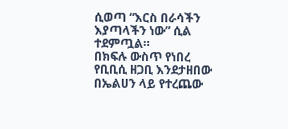ሲወጣ “እርስ በራሳችን እያጣላችን ነው” ሲል ተደምጧል።
በክፍሉ ውስጥ የነበረ የቢቢሲ ዘጋቢ እንደታዘበው
በኤልሀን ላይ የተረጨው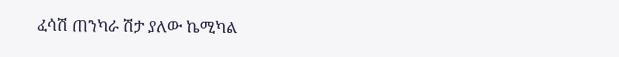ፈሳሽ ጠንካራ ሽታ ያለው ኬሚካል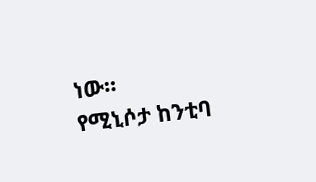ነው።
የሚኒሶታ ከንቲባ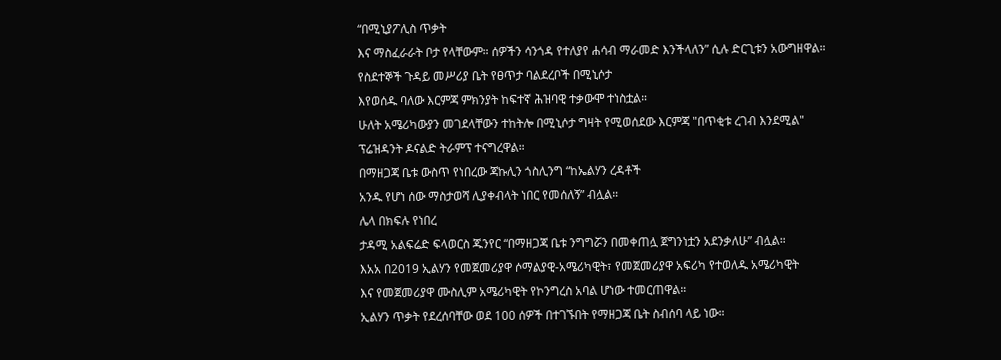“በሚኒያፖሊስ ጥቃት
እና ማስፈራራት ቦታ የላቸውም። ሰዎችን ሳንጎዳ የተለያየ ሐሳብ ማራመድ እንችላለን” ሲሉ ድርጊቱን አውግዘዋል።
የስደተኞች ጉዳይ መሥሪያ ቤት የፀጥታ ባልደረቦች በሚኒሶታ
እየወሰዱ ባለው እርምጃ ምክንያት ከፍተኛ ሕዝባዊ ተቃውሞ ተነስቷል።
ሁለት አሜሪካውያን መገደላቸውን ተከትሎ በሚኒሶታ ግዛት የሚወሰደው እርምጃ "በጥቂቱ ረገብ እንደሚል" ፕሬዝዳንት ዶናልድ ትራምፕ ተናግረዋል።
በማዘጋጃ ቤቱ ውስጥ የነበረው ጃኩሊን ጎስሊንግ “ከኤልሃን ረዳቶች
አንዱ የሆነ ሰው ማስታወሻ ሊያቀብላት ነበር የመሰለኝ” ብሏል።
ሌላ በክፍሉ የነበረ
ታዳሚ አልፍሬድ ፍላወርስ ጁንየር “በማዘጋጃ ቤቱ ንግግሯን በመቀጠሏ ጀግንነቷን አደንቃለሁ” ብሏል።
እአአ በ2019 ኢልሃን የመጀመሪያዋ ሶማልያዊ-አሜሪካዊት፣ የመጀመሪያዋ አፍሪካ የተወለዱ አሜሪካዊት
እና የመጀመሪያዋ ሙስሊም አሜሪካዊት የኮንግረስ አባል ሆነው ተመርጠዋል።
ኢልሃን ጥቃት የደረሰባቸው ወደ 100 ሰዎች በተገኙበት የማዘጋጃ ቤት ስብሰባ ላይ ነው።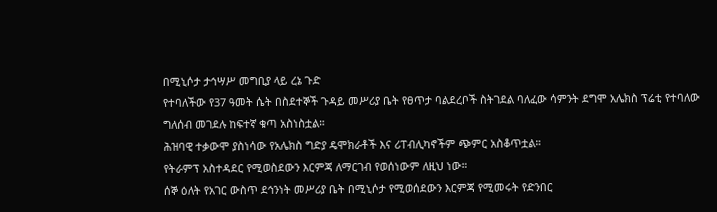በሚኒሶታ ታኅሣሥ መግቢያ ላይ ረኔ ጉድ
የተባለችው የ37 ዓመት ሴት በስደተኞች ጉዳይ መሥሪያ ቤት የፀጥታ ባልደረቦች ስትገደል ባለፈው ሳምንት ደግሞ አሌክስ ፕሬቲ የተባለው
ግለሰብ መገደሉ ከፍተኛ ቁጣ አስነስቷል።
ሕዝባዊ ተቃውሞ ያስነሳው የአሌክስ ግድያ ዴሞክራቶች እና ሪፐብሊካኖችም ጭምር አስቆጥቷል።
የትራምፕ አስተዳደር የሚወስደውን እርምጃ ለማርገብ የወሰነውም ለዚህ ነው።
ሰኞ ዕለት የአገር ውስጥ ደኅንነት መሥሪያ ቤት በሚኒሶታ የሚወሰደውን እርምጃ የሚመሩት የድንበር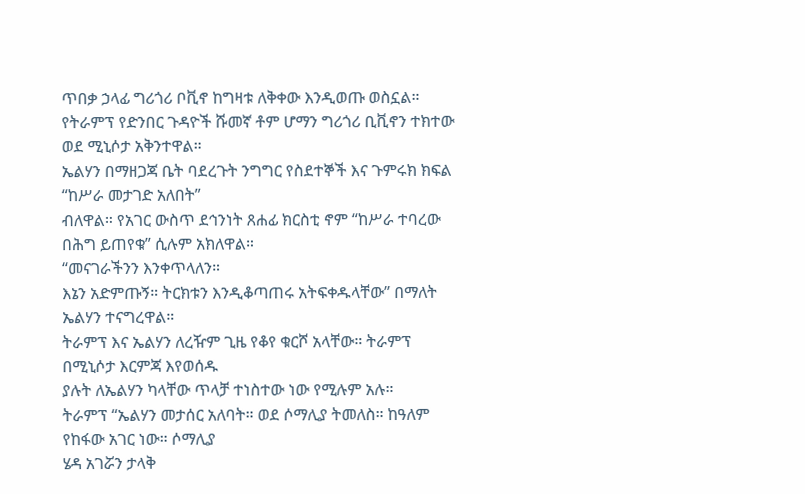ጥበቃ ኃላፊ ግሪጎሪ ቦቪኖ ከግዛቱ ለቅቀው እንዲወጡ ወስኗል።
የትራምፕ የድንበር ጉዳዮች ሹመኛ ቶም ሆማን ግሪጎሪ ቢቪኖን ተክተው ወደ ሚኒሶታ አቅንተዋል።
ኤልሃን በማዘጋጃ ቤት ባደረጉት ንግግር የስደተኞች እና ጉምሩክ ክፍል “ከሥራ መታገድ አለበት”
ብለዋል። የአገር ውስጥ ደኅንነት ጸሐፊ ክርስቲ ኖም “ከሥራ ተባረው በሕግ ይጠየቁ” ሲሉም አክለዋል።
“መናገራችንን እንቀጥላለን።
እኔን አድምጡኝ። ትርክቱን እንዲቆጣጠሩ አትፍቀዱላቸው” በማለት ኤልሃን ተናግረዋል።
ትራምፕ እና ኤልሃን ለረዥም ጊዜ የቆየ ቁርሾ አላቸው። ትራምፕ በሚኒሶታ እርምጃ እየወሰዱ
ያሉት ለኤልሃን ካላቸው ጥላቻ ተነስተው ነው የሚሉም አሉ።
ትራምፕ “ኤልሃን መታሰር አለባት። ወደ ሶማሊያ ትመለስ። ከዓለም የከፋው አገር ነው። ሶማሊያ
ሄዳ አገሯን ታላቅ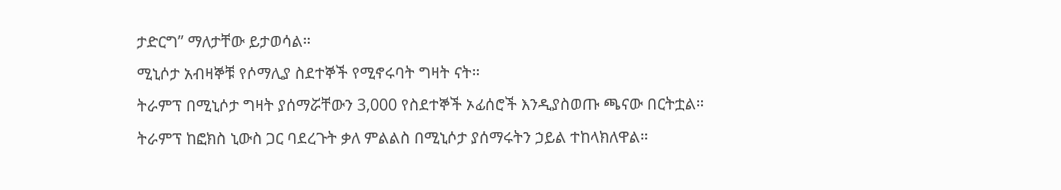ታድርግ” ማለታቸው ይታወሳል።
ሚኒሶታ አብዛኞቹ የሶማሊያ ስደተኞች የሚኖሩባት ግዛት ናት።
ትራምፕ በሚኒሶታ ግዛት ያሰማሯቸውን 3,000 የስደተኞች ኦፊሰሮች እንዲያስወጡ ጫናው በርትቷል።
ትራምፕ ከፎክስ ኒውስ ጋር ባደረጉት ቃለ ምልልስ በሚኒሶታ ያሰማሩትን ኃይል ተከላክለዋል።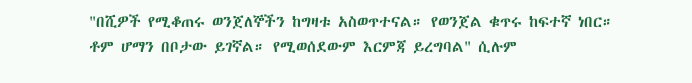"በሺዎች የሚቆጠሩ ወንጀለኞችን ከግዛቱ አስወጥተናል። የወንጀል ቁጥሩ ከፍተኛ ነበር። ቶም ሆማን በቦታው ይገኛል። የሚወሰደውም እርምጃ ይረግባል" ሲሉም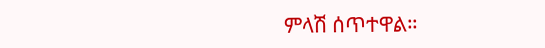ምላሽ ሰጥተዋል።